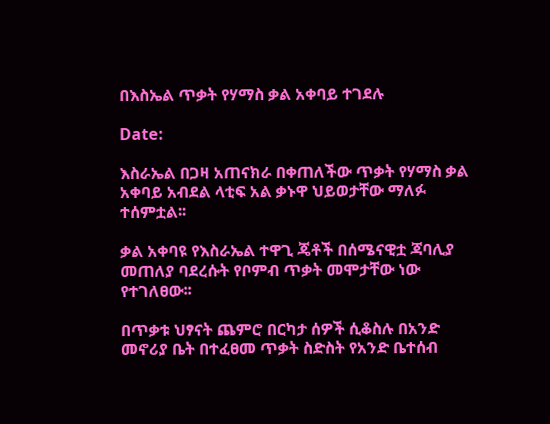በእስኤል ጥቃት የሃማስ ቃል አቀባይ ተገደሉ

Date:

እስራኤል በጋዛ አጠናክራ በቀጠለችው ጥቃት የሃማስ ቃል አቀባይ አብደል ላቲፍ አል ቃኑዋ ህይወታቸው ማለፉ ተሰምቷል፡፡

ቃል አቀባዩ የእስራኤል ተዋጊ ጄቶች በሰሜናዊቷ ጃባሊያ መጠለያ ባደረሱት የቦምብ ጥቃት መሞታቸው ነው የተገለፀው፡፡

በጥቃቱ ህፃናት ጨምሮ በርካታ ሰዎች ሲቆስሉ በአንድ መኖሪያ ቤት በተፈፀመ ጥቃት ስድስት የአንድ ቤተሰብ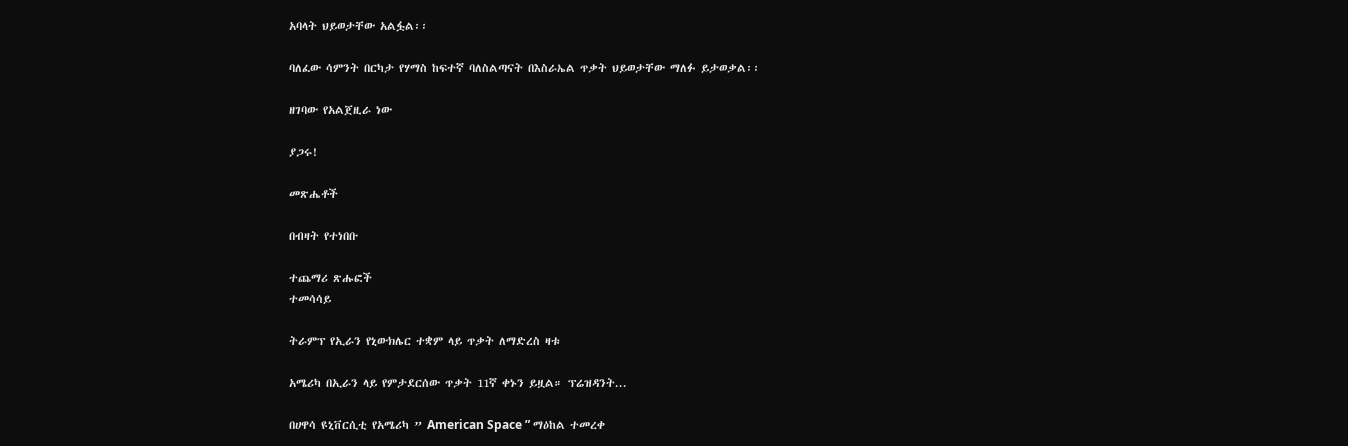አባላት ህይወታቸው አልፏል፡፡

ባለፈው ሳምንት በርካታ የሃማስ ከፍተኛ ባለስልጣናት በእስራኤል ጥቃት ህይወታቸው ማለፉ ይታወቃል፡፡

ዘገባው የአልጀዚራ ነው

ያጋሩ!

መጽሔቶች

በብዛት የተነበቡ

ተጨማሪ ጽሑፎች
ተመሳሳይ

ትራምፕ የኢራን የኒውክሌር ተቋም ላይ ጥቃት ለማድረስ ዛቱ

አሜሪካ በኢራን ላይ የምታደርሰው ጥቃት 11ኛ ቀኑን ይዟል። ፕሬዝዳንት...

በሀዋሳ ዩኒቨርሲቲ የአሜሪካ ” American Space ” ማዕከል ተመረቀ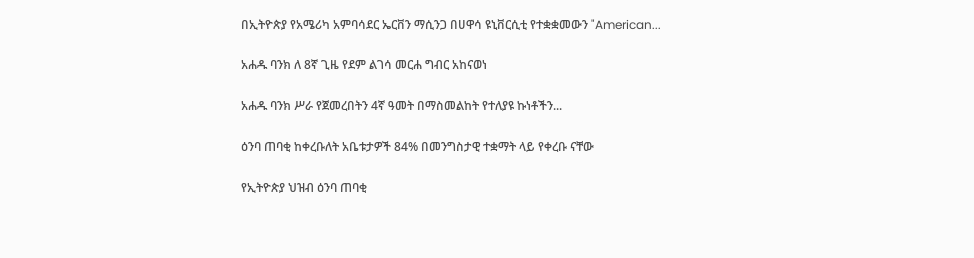በኢትዮጵያ የአሜሪካ አምባሳደር ኤርቨን ማሲንጋ በሀዋሳ ዩኒቨርሲቲ የተቋቋመውን "American...

አሐዱ ባንክ ለ 8ኛ ጊዜ የደም ልገሳ መርሐ ግብር አከናወነ

አሐዱ ባንክ ሥራ የጀመረበትን 4ኛ ዓመት በማስመልከት የተለያዩ ኩነቶችን...

ዕንባ ጠባቂ ከቀረቡለት አቤቱታዎች 84% በመንግስታዊ ተቋማት ላይ የቀረቡ ናቸው

የኢትዮጵያ ህዝብ ዕንባ ጠባቂ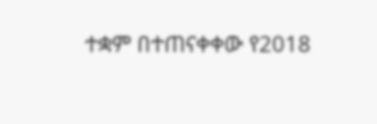ተቋም በተጠናቀቀው የ2018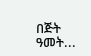በጅት ዓመት...